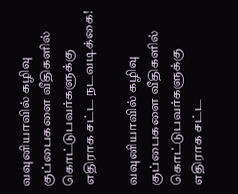வவுனியாவில் கழிவு குப்பைகளை வீதிகளில் கொட்டுபவர்களுக்கு எதிராக சட்ட நடவடிக்கை!

வவுனியாவில் கழிவு குப்பைகளை வீதிகளில் கொட்டுபவர்களுக்கு எதிராக சட்ட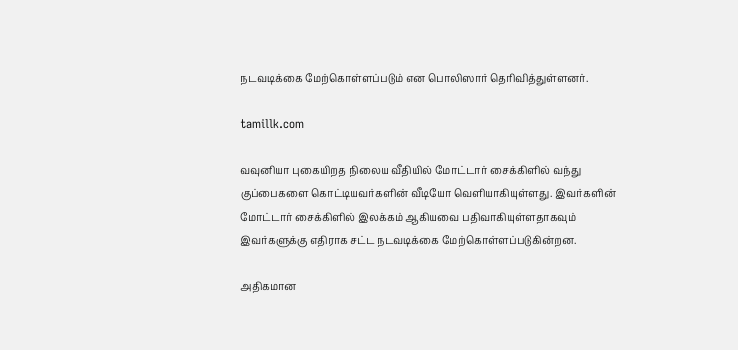நடவடிக்கை மேற்கொள்ளப்படும் என பொலிஸார் தெரிவித்துள்ளனர்.

tamillk.com

வவுனியா புகையிறத நிலைய வீதியில் மோட்டார் சைக்கிளில் வந்து குப்பைகளை கொட்டியவர்களின் வீடியோ வெளியாகியுள்ளது. இவர்களின் மோட்டார் சைக்கிளில் இலக்கம் ஆகியவை பதிவாகியுள்ளதாகவும் இவர்களுக்கு எதிராக சட்ட நடவடிக்கை மேற்கொள்ளப்படுகின்றன.

அதிகமான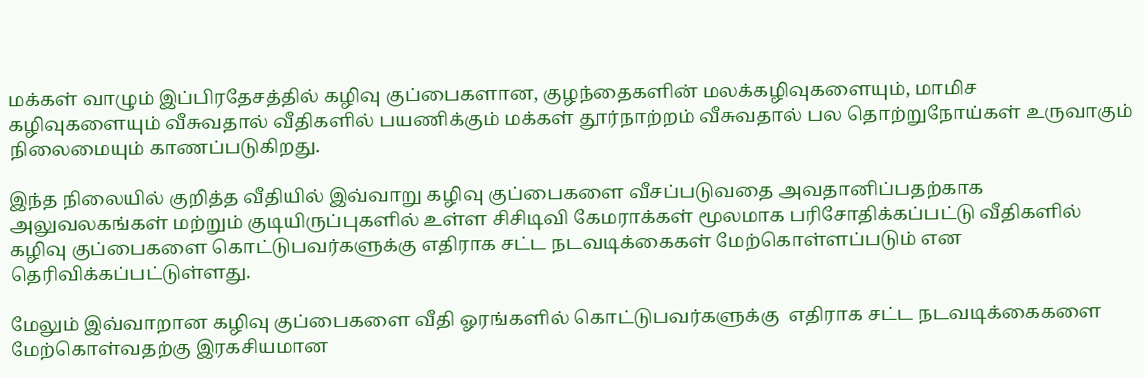மக்கள் வாழும் இப்பிரதேசத்தில் கழிவு குப்பைகளான, குழந்தைகளின் மலக்கழிவுகளையும், மாமிச கழிவுகளையும் வீசுவதால் வீதிகளில் பயணிக்கும் மக்கள் தூர்நாற்றம் வீசுவதால் பல தொற்றுநோய்கள் உருவாகும் நிலைமையும் காணப்படுகிறது.

இந்த நிலையில் குறித்த வீதியில் இவ்வாறு கழிவு குப்பைகளை வீசப்படுவதை அவதானிப்பதற்காக அலுவலகங்கள் மற்றும் குடியிருப்புகளில் உள்ள சிசிடிவி கேமராக்கள் மூலமாக பரிசோதிக்கப்பட்டு வீதிகளில் கழிவு குப்பைகளை கொட்டுபவர்களுக்கு எதிராக சட்ட நடவடிக்கைகள் மேற்கொள்ளப்படும் என தெரிவிக்கப்பட்டுள்ளது.

மேலும் இவ்வாறான கழிவு குப்பைகளை வீதி ஓரங்களில் கொட்டுபவர்களுக்கு  எதிராக சட்ட நடவடிக்கைகளை மேற்கொள்வதற்கு இரகசியமான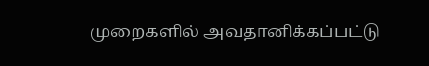முறைகளில் அவதானிக்கப்பட்டு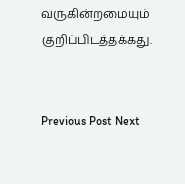வருகின்றமையும் குறிப்பிடத்தக்கது.


Previous Post Next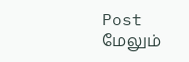Post
மேலும்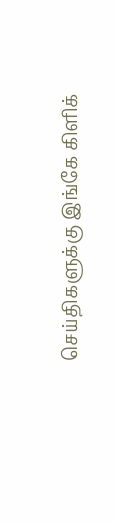செய்திகளுக்கு இங்கே கிளிக்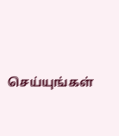செய்யுங்கள்